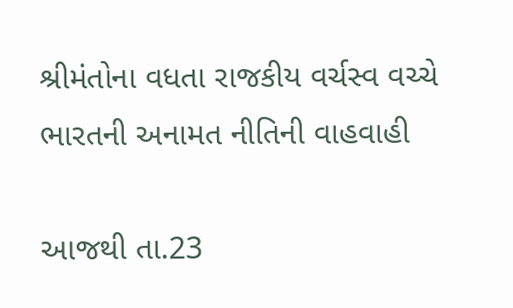શ્રીમંતોના વધતા રાજકીય વર્ચસ્વ વચ્ચે ભારતની અનામત નીતિની વાહવાહી

આજથી તા.23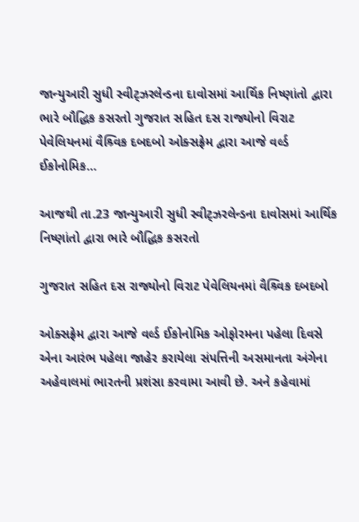જાન્યુઆરી સુધી સ્વીટ્ઝરલેન્ડના દાવોસમાં આર્થિક નિષ્ણાંતો દ્વારા ભારે બૌદ્ધિક કસરતો ગુજરાત સહિત દસ રાજ્યોનો વિરાટ પેવેલિયનમાં વૈશ્ર્વિક દબદબો ઓક્સફ્રેમ દ્વારા આજે વર્લ્ડ ઈકોનોમિક…

આજથી તા.23 જાન્યુઆરી સુધી સ્વીટ્ઝરલેન્ડના દાવોસમાં આર્થિક નિષ્ણાંતો દ્વારા ભારે બૌદ્ધિક કસરતો

ગુજરાત સહિત દસ રાજ્યોનો વિરાટ પેવેલિયનમાં વૈશ્ર્વિક દબદબો

ઓક્સફ્રેમ દ્વારા આજે વર્લ્ડ ઈકોનોમિક ઓફોરમના પહેલા દિવસે એના આરંભ પહેલા જાહેર કરાયેલા સંપત્તિની અસમાનતા અંગેના અહેવાલમાં ભારતની પ્રશંસા કરવામા આવી છે. અને કહેવામાં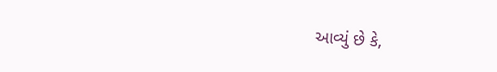આવ્યું છે કે,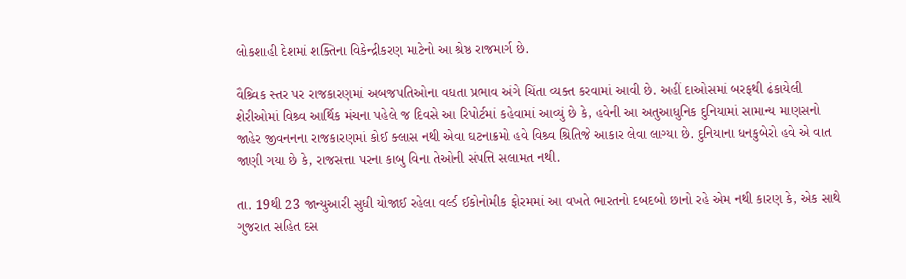લોકશાહી દેશમાં શક્તિના વિકેન્દ્રીકરણ માટેનો આ શ્રેષ્ઠ રાજમાર્ગ છે.

વૈશ્ર્વિક સ્તર પર રાજકારણમાં અબજપતિઓના વધતા પ્રભાવ અંગે ચિંતા વ્યક્ત કરવામાં આવી છે. અહીં દાઓસમાં બરફથી ઢંકાયેલી શેરીઓમાં વિશ્ર્વ આર્થિક મંચના પહેલે જ દિવસે આ રિપોર્ટમાં કહેવામાં આવ્યું છે કે, હવેની આ અતુઆધુનિક દુનિયામાં સામાન્ય માણસનો જાહેર જીવનનના રાજકારણમાં કોઈ ક્લાસ નથી એવા ઘટનાક્રમો હવે વિશ્ર્વ શ્રિતિજે આકાર લેવા લાગ્યા છે. દુનિયાના ધનકુબેરો હવે એ વાત જાણી ગયા છે કે, રાજસત્તા પરના કાબુ વિના તેઓની સંપત્તિ સલામત નથી.

તા. 19થી 23 જાન્યુઆરી સુધી યોજાઈ રહેલા વર્લ્ડ ઈકોનોમીક ફોરમમાં આ વખતે ભારતનો દબદબો છાનો રહે એમ નથી કારણ કે, એક સાથે ગુજરાત સહિત દસ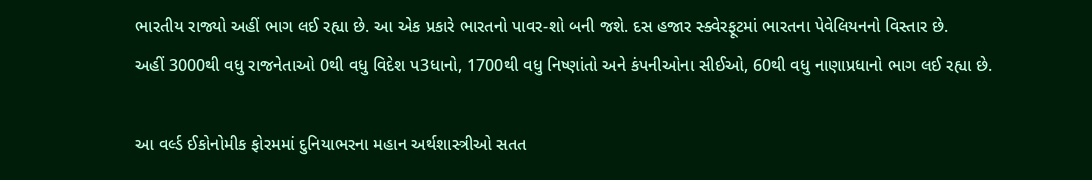ભારતીય રાજ્યો અહીં ભાગ લઈ રહ્યા છે. આ એક પ્રકારે ભારતનો પાવર-શો બની જશે. દસ હજાર સ્ક્વેરફૂટમાં ભારતના પેવેલિયનનો વિસ્તાર છે.
અહીં 3000થી વધુ રાજનેતાઓ 0થી વધુ વિદેશ પ3ધાનો, 1700થી વધુ નિષ્ણાંતો અને કંપનીઓના સીઈઓ, 60થી વધુ નાણાપ્રધાનો ભાગ લઈ રહ્યા છે.

આ વર્લ્ડ ઈકોનોમીક ફોરમમાં દુનિયાભરના મહાન અર્થશાસ્ત્રીઓ સતત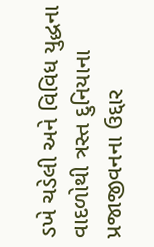ડખે ચડેલી અને વિવિધ યુદ્ધના વાદળોથી ત્રસ્ત દુનિયાના પ્રજાજીવનના ઉદ્દાર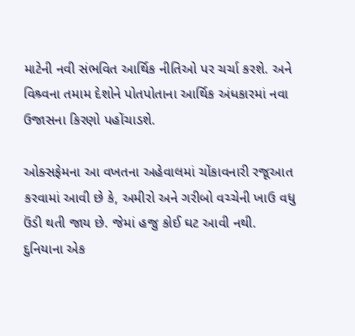માટેની નવી સંભવિત આર્થિક નીતિઓ પર ચર્ચા કરશે. અને વિશ્ર્વના તમામ દેશોને પોતપોતાના આર્થિક અંધકારમાં નવા ઉજાસના કિરણો પહોંચાડશે.

ઓક્સફેમના આ વખતના અહેવાલમાં ચોંકાવનારી રજૂઆત કરવામાં આવી છે કે, અમીરો અને ગરીબો વચ્ચેની ખાઉ વધુ ઉંડી થતી જાય છે. જેમાં હજુ કોઈ ઘટ આવી નથી. દુનિયાના એક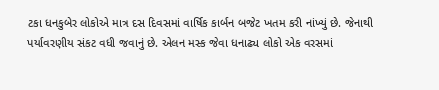ટકા ધનકુબેર લોકોએ માત્ર દસ દિવસમાં વાર્ષિક કાર્બન બજેટ ખતમ કરી નાંખ્યું છે. જેનાથી પર્યાવરણીય સંકટ વધી જવાનું છે. એલન મસ્ક જેવા ધનાઢ્ય લોકો એક વરસમાં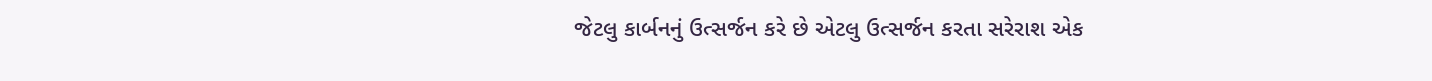જેટલુ કાર્બનનું ઉત્સર્જન કરે છે એટલુ ઉત્સર્જન કરતા સરેરાશ એક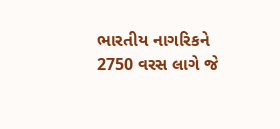ભારતીય નાગરિકને 2750 વરસ લાગે જે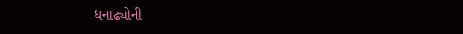ધનાઢ્યોની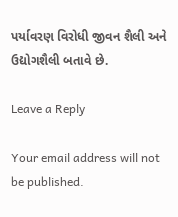પર્યાવરણ વિરોધી જીવન શૈલી અને ઉદ્યોગશૈલી બતાવે છે.

Leave a Reply

Your email address will not be published.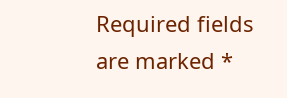Required fields are marked *